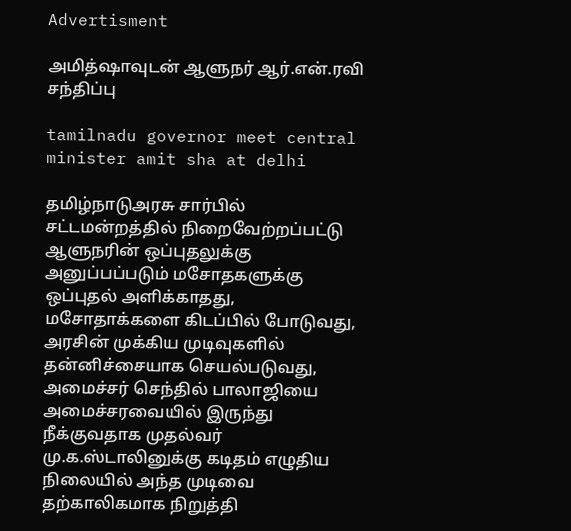Advertisment

அமித்ஷாவுடன் ஆளுநர் ஆர்.என்.ரவி சந்திப்பு

tamilnadu governor meet central minister amit sha at delhi

தமிழ்நாடுஅரசு சார்பில் சட்டமன்றத்தில் நிறைவேற்றப்பட்டு ஆளுநரின் ஒப்புதலுக்கு அனுப்பப்படும் மசோதகளுக்கு ஒப்புதல் அளிக்காதது, மசோதாக்களை கிடப்பில் போடுவது, அரசின் முக்கிய முடிவுகளில் தன்னிச்சையாக செயல்படுவது, அமைச்சர் செந்தில் பாலாஜியை அமைச்சரவையில் இருந்து நீக்குவதாக முதல்வர் மு.க.ஸ்டாலினுக்கு கடிதம் எழுதிய நிலையில் அந்த முடிவை தற்காலிகமாக நிறுத்தி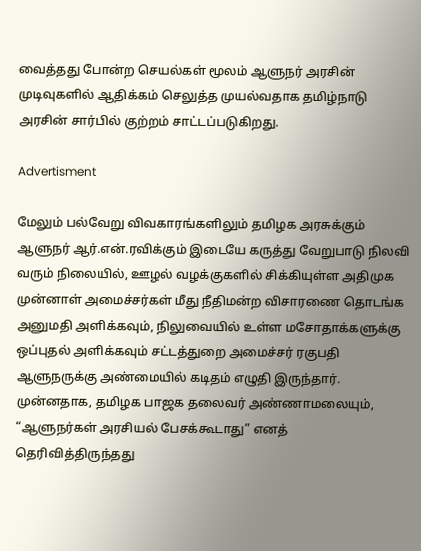வைத்தது போன்ற செயல்கள் மூலம் ஆளுநர் அரசின் முடிவுகளில் ஆதிக்கம் செலுத்த முயல்வதாக தமிழ்நாடு அரசின் சார்பில் குற்றம் சாட்டப்படுகிறது.

Advertisment

மேலும் பல்வேறு விவகாரங்களிலும் தமிழக அரசுக்கும் ஆளுநர் ஆர்.என்.ரவிக்கும் இடையே கருத்து வேறுபாடு நிலவி வரும் நிலையில், ஊழல் வழக்குகளில் சிக்கியுள்ள அதிமுக முன்னாள் அமைச்சர்கள் மீது நீதிமன்ற விசாரணை தொடங்க அனுமதி அளிக்கவும், நிலுவையில் உள்ள மசோதாக்களுக்கு ஒப்புதல் அளிக்கவும் சட்டத்துறை அமைச்சர் ரகுபதி ஆளுநருக்கு அண்மையில் கடிதம் எழுதி இருந்தார். முன்னதாக, தமிழக பாஜக தலைவர் அண்ணாமலையும், “ஆளுநர்கள் அரசியல் பேசக்கூடாது” எனத் தெரிவித்திருந்தது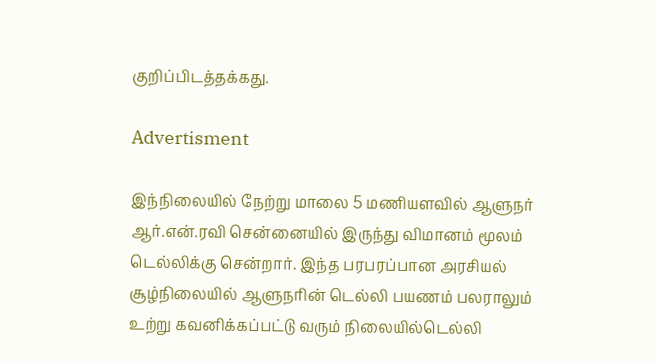குறிப்பிடத்தக்கது.

Advertisment

இந்நிலையில் நேற்று மாலை 5 மணியளவில் ஆளுநர் ஆர்.என்.ரவி சென்னையில் இருந்து விமானம் மூலம் டெல்லிக்கு சென்றார். இந்த பரபரப்பான அரசியல் சூழ்நிலையில் ஆளுநரின் டெல்லி பயணம் பலராலும் உற்று கவனிக்கப்பட்டு வரும் நிலையில்டெல்லி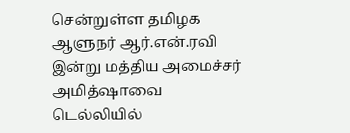சென்றுள்ள தமிழக ஆளுநர் ஆர்.என்.ரவி இன்று மத்திய அமைச்சர் அமித்ஷாவை டெல்லியில்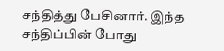சந்தித்து பேசினார். இந்த சந்திப்பின் போது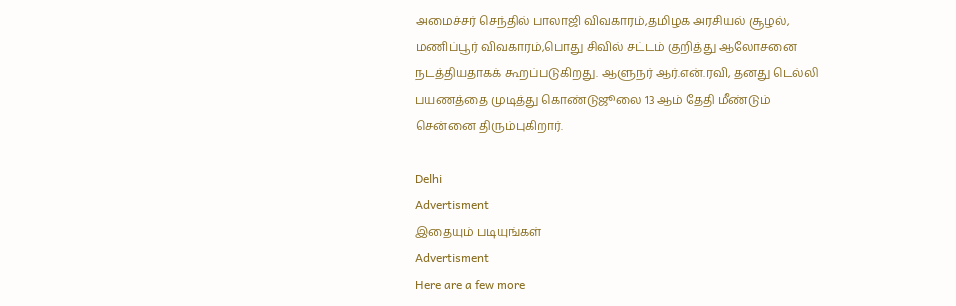அமைச்சர் செந்தில் பாலாஜி விவகாரம்,தமிழக அரசியல் சூழல், மணிப்பூர் விவகாரம்,பொது சிவில் சட்டம் குறித்து ஆலோசனை நடத்தியதாகக் கூறப்படுகிறது. ஆளுநர் ஆர்.என்.ரவி, தனது டெல்லி பயணத்தை முடித்து கொண்டுஜூலை 13 ஆம் தேதி மீண்டும் சென்னை திரும்புகிறார்.

Delhi
Advertisment
இதையும் படியுங்கள்
Advertisment
Here are a few more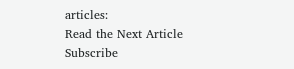articles:
Read the Next Article
Subscribe